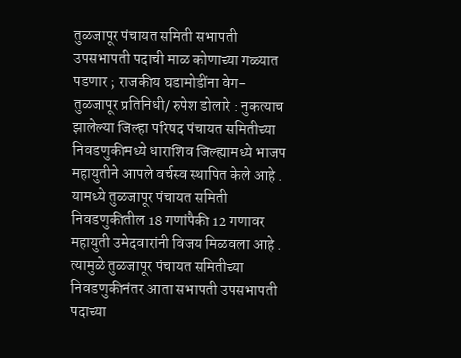तुळजापूर पंचायत समिती सभापती उपसभापती पदाची माळ कोणाच्या गळ्यात पडणार ; राजकीय घडामोडींना वेग-
तुळजापूर प्रतिनिधी/ रुपेश डोलारे : नुकत्याच झालेल्या जिल्हा परिषद पंचायत समितीच्या निवडणुकीमध्ये धाराशिव जिल्ह्यामध्ये भाजप महायुतीने आपले वर्चस्व स्थापित केले आहे . यामध्ये तुळजापूर पंचायत समिती निवडणुकीतील 18 गणांपैकी 12 गणावर महायुती उमेदवारांनी विजय मिळवला आहे . त्यामुळे तुळजापूर पंचायत समितीच्या निवडणुकीनंतर आता सभापती उपसभापती पदाच्या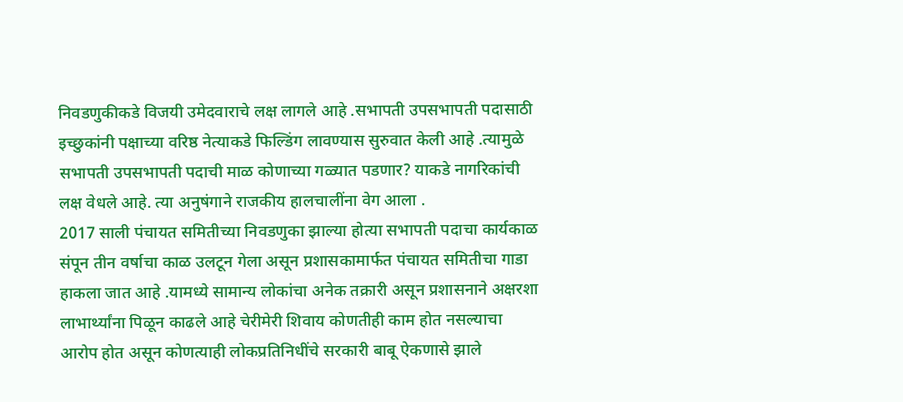निवडणुकीकडे विजयी उमेदवाराचे लक्ष लागले आहे .सभापती उपसभापती पदासाठी इच्छुकांनी पक्षाच्या वरिष्ठ नेत्याकडे फिल्डिंग लावण्यास सुरुवात केली आहे .त्यामुळे सभापती उपसभापती पदाची माळ कोणाच्या गळ्यात पडणार? याकडे नागरिकांची लक्ष वेधले आहे. त्या अनुषंगाने राजकीय हालचालींना वेग आला .
2017 साली पंचायत समितीच्या निवडणुका झाल्या होत्या सभापती पदाचा कार्यकाळ संपून तीन वर्षाचा काळ उलटून गेला असून प्रशासकामार्फत पंचायत समितीचा गाडा हाकला जात आहे .यामध्ये सामान्य लोकांचा अनेक तक्रारी असून प्रशासनाने अक्षरशा लाभार्थ्यांना पिळून काढले आहे चेरीमेरी शिवाय कोणतीही काम होत नसल्याचा आरोप होत असून कोणत्याही लोकप्रतिनिधींचे सरकारी बाबू ऐकणासे झाले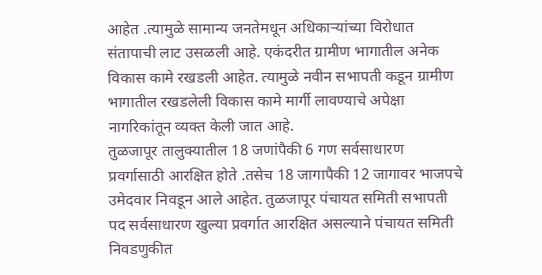आहेत .त्यामुळे सामान्य जनतेमधून अधिकाऱ्यांच्या विरोधात संतापाची लाट उसळली आहे. एकंदरीत ग्रामीण भागातील अनेक विकास कामे रखडली आहेत. त्यामुळे नवीन सभापती कडून ग्रामीण भागातील रखडलेली विकास कामे मार्गी लावण्याचे अपेक्षा नागरिकांतून व्यक्त केली जात आहे.
तुळजापूर तालुक्यातील 18 जणांपैकी 6 गण सर्वसाधारण प्रवर्गासाठी आरक्षित होते .तसेच 18 जागापैकी 12 जागावर भाजपचे उमेदवार निवडून आले आहेत. तुळजापूर पंचायत समिती सभापती पद सर्वसाधारण खुल्या प्रवर्गात आरक्षित असल्याने पंचायत समिती निवडणुकीत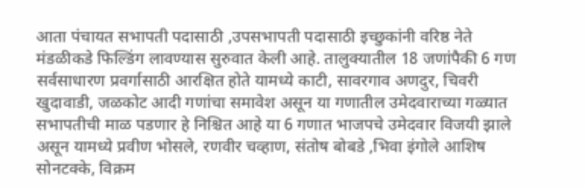आता पंचायत सभापती पदासाठी ,उपसभापती पदासाठी इच्छुकांनी वरिष्ठ नेते मंडळीकडे फिल्डिंग लावण्यास सुरुवात केली आहे. तालुक्यातील 18 जणांपैकी 6 गण सर्वसाधारण प्रवर्गासाठी आरक्षित होते यामध्ये काटी, सावरगाव अणदुर, चिवरी खुदावाडी, जळकोट आदी गणांचा समावेश असून या गणातील उमेदवाराच्या गळ्यात सभापतीची माळ पडणार हे निश्चित आहे या 6 गणात भाजपचे उमेदवार विजयी झाले असून यामध्ये प्रवीण भोसले, रणवीर चव्हाण, संतोष बोबडे ,भिवा इंगोले आशिष सोनटक्के, विक्रम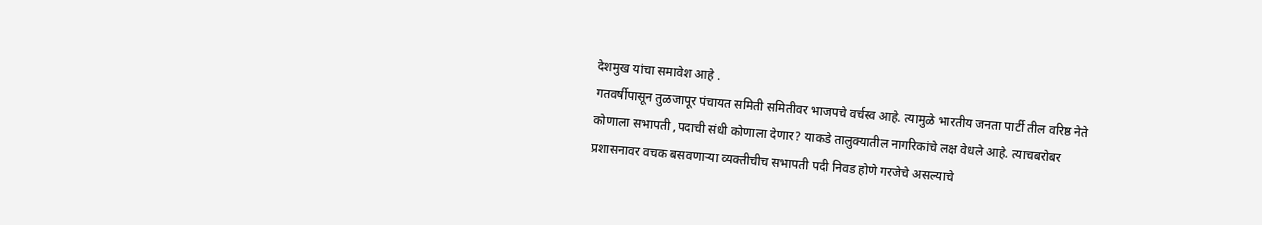देशमुख यांचा समावेश आहे .
गतवर्षीपासून तुळजापूर पंचायत समिती समितीवर भाजपचे वर्चस्व आहे. त्यामुळे भारतीय जनता पार्टी तील वरिष्ठ नेते कोणाला सभापती ,पदाची संधी कोणाला देणार? याकडे तालुक्यातील नागरिकांचे लक्ष वेधले आहे. त्याचबरोबर प्रशासनावर वचक बसवणाऱ्या व्यक्तीचीच सभापती पदी निवड होणे गरजेचे असल्याचे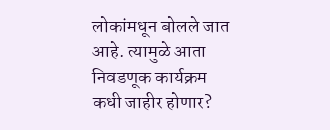लोकांमधून बोलले जात आहे. त्यामुळे आता निवडणूक कार्यक्रम कधी जाहीर होणार?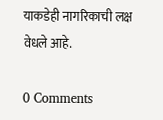याकडेही नागरिकाची लक्ष वेधले आहे.

0 Comments